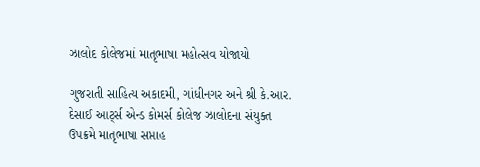ઝાલોદ કોલેજમાં માતૃભાષા મહોત્સવ યોજાયો

ગુજરાતી સાહિત્ય અકાદમી, ગાંધીનગર અને શ્રી કે.આર. દેસાઈ આર્ટ્સ એન્ડ કોમર્સ કોલેજ ઝાલોદના સંયુક્ત ઉપક્રમે માતૃભાષા સપ્તાહ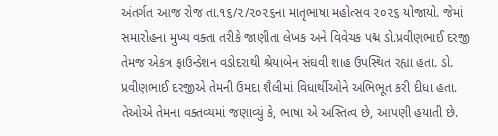અંતર્ગત આજ રોજ તા.૧૬/૨/૨૦૨૬ના માતૃભાષા મહોત્સવ ૨૦૨૬ યોજાયો. જેમાં સમારોહના મુખ્ય વક્તા તરીકે જાણીતા લેખક અને વિવેચક પદ્મ ડો.પ્રવીણભાઈ દરજી તેમજ એકત્ર ફાઉન્ડેશન વડોદરાથી શ્રેયાબેન સંઘવી શાહ ઉપસ્થિત રહ્યા હતા. ડો. પ્રવીણભાઈ દરજીએ તેમની ઉમદા શૈલીમાં વિધાર્થીઓને અભિભૂત કરી દીધા હતા. તેઓએ તેમના વક્તવ્યમાં જણાવ્યું કે, ભાષા એ અસ્તિત્વ છે, આપણી હયાતી છે.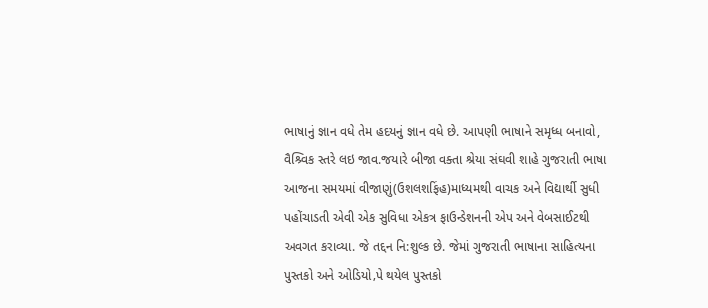ભાષાનું જ્ઞાન વધે તેમ હદયનું જ્ઞાન વધે છે. આપણી ભાષાને સમૃધ્ધ બનાવો, વૈશ્ર્વિક સ્તરે લઇ જાવ.જયારે બીજા વક્તા શ્રેયા સંઘવી શાહે ગુજરાતી ભાષા આજના સમયમાં વીજાણું(ઉશલશફિંહ)માધ્યમથી વાચક અને વિદ્યાર્થી સુધી પહોંચાડતી એવી એક સુવિધા એકત્ર ફાઉન્ડેશનની એપ અને વેબસાઈટથી અવગત કરાવ્યા. જે તદ્દન નિ:શુલ્ક છે. જેમાં ગુજરાતી ભાષાના સાહિત્યના પુસ્તકો અને ઓડિયો‚પે થયેલ પુસ્તકો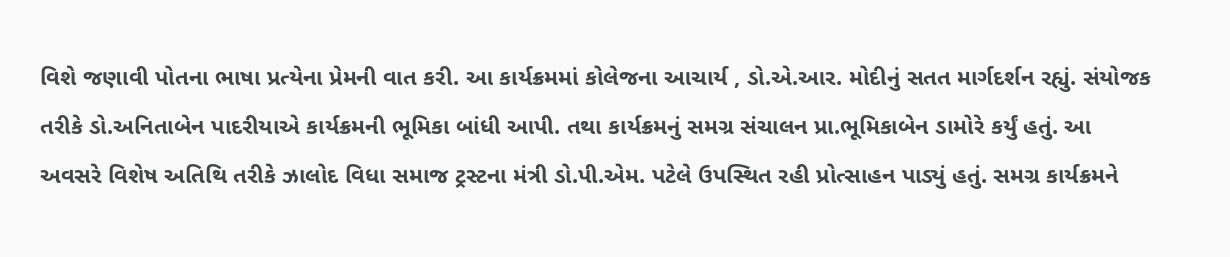વિશે જણાવી પોતના ભાષા પ્રત્યેના પ્રેમની વાત કરી. આ કાર્યક્રમમાં કોલેજના આચાર્ય , ડો.એ.આર. મોદીનું સતત માર્ગદર્શન રહ્યું. સંયોજક તરીકે ડો.અનિતાબેન પાદરીયાએ કાર્યક્રમની ભૂમિકા બાંધી આપી. તથા કાર્યક્રમનું સમગ્ર સંચાલન પ્રા.ભૂમિકાબેન ડામોરે કર્યું હતું. આ અવસરે વિશેષ અતિથિ તરીકે ઝાલોદ વિધા સમાજ ટ્રસ્ટના મંત્રી ડો.પી.એમ. પટેલે ઉપસ્થિત રહી પ્રોત્સાહન પાડ્યું હતું. સમગ્ર કાર્યક્રમને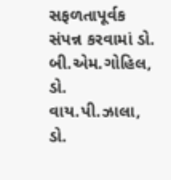સફળતાપૂર્વક સંપન્ન કરવામાં ડો. બી.એમ.ગોહિલ, ડો. વાય.પી.ઝાલા, ડો.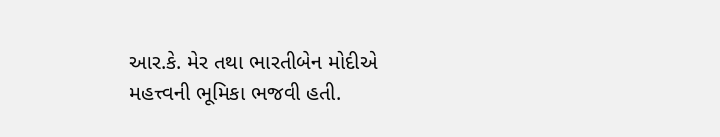આર.કે. મેર તથા ભારતીબેન મોદીએ મહત્ત્વની ભૂમિકા ભજવી હતી.